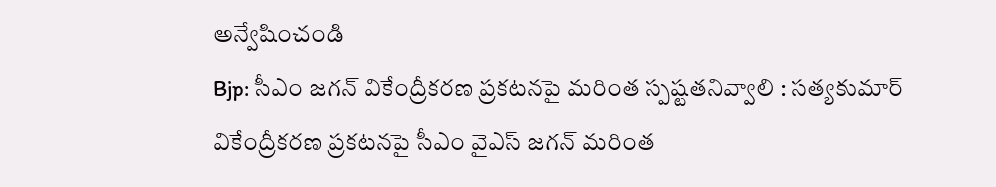అన్వేషించండి
Bjp: సీఎం జగన్ వికేంద్రీకరణ ప్రకటనపై మరింత స్పష్టతనివ్వాలి : సత్యకుమార్
వికేంద్రీకరణ ప్రకటనపై సీఎం వైఎస్ జగన్ మరింత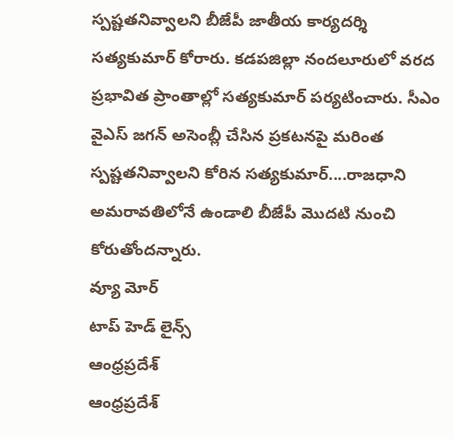స్పష్టతనివ్వాలని బీజేపీ జాతీయ కార్యదర్శి సత్యకుమార్ కోరారు. కడపజిల్లా నందలూరులో వరద ప్రభావిత ప్రాంతాల్లో సత్యకుమార్ పర్యటించారు. సీఎం వైఎస్ జగన్ అసెంబ్లీ చేసిన ప్రకటనపై మరింత స్పష్టతనివ్వాలని కోరిన సత్యకుమార్....రాజధాని అమరావతిలోనే ఉండాలి బీజేపీ మొదటి నుంచి కోరుతోందన్నారు.
వ్యూ మోర్
టాప్ హెడ్ లైన్స్
ఆంధ్రప్రదేశ్
ఆంధ్రప్రదేశ్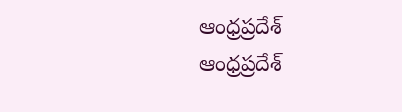ఆంధ్రప్రదేశ్
ఆంధ్రప్రదేశ్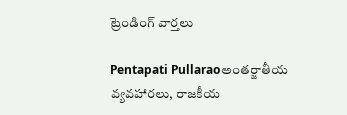ట్రెండింగ్ వార్తలు

Pentapati Pullaraoఅంతర్జాతీయ వ్యవహారలు, రాజకీయ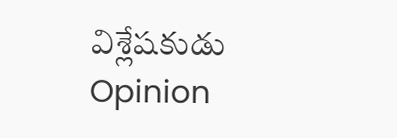విశ్లేషకుడు
Opinion